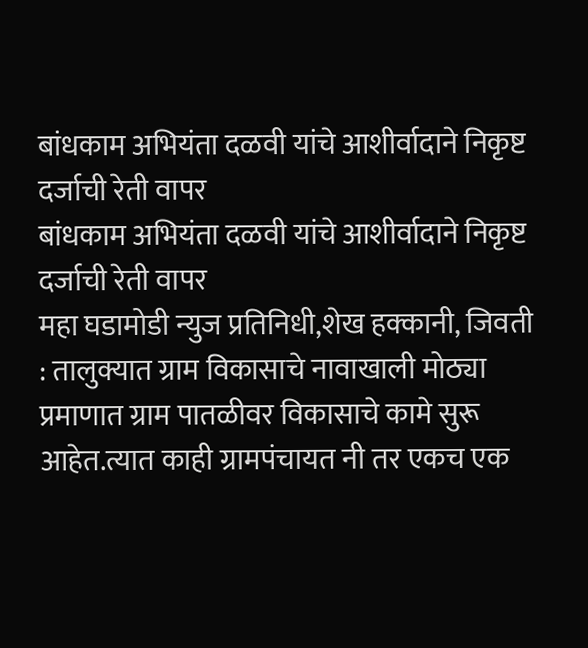बांधकाम अभियंता दळवी यांचे आशीर्वादाने निकृष्ट दर्जाची रेती वापर
बांधकाम अभियंता दळवी यांचे आशीर्वादाने निकृष्ट दर्जाची रेती वापर
महा घडामोडी न्युज प्रतिनिधी,शेख हक्कानी, जिवती : तालुक्यात ग्राम विकासाचे नावाखाली मोठ्या प्रमाणात ग्राम पातळीवर विकासाचे कामे सुरू आहेत.त्यात काही ग्रामपंचायत नी तर एकच एक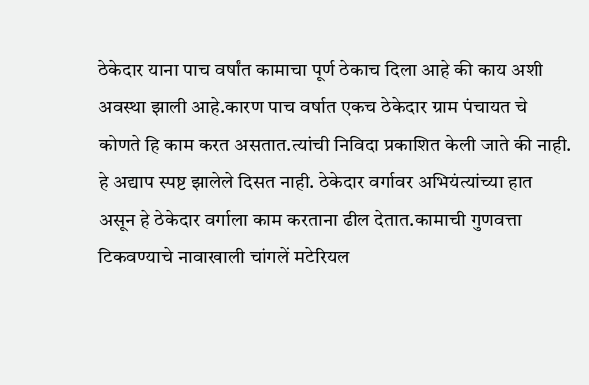ठेकेदार याना पाच वर्षांत कामाचा पूर्ण ठेकाच दिला आहे की काय अशी अवस्था झाली आहे.कारण पाच वर्षात एकच ठेकेदार ग्राम पंचायत चे कोणते हि काम करत असतात.त्यांची निविदा प्रकाशित केली जाते की नाही.
हे अद्याप स्पष्ट झालेले दिसत नाही. ठेकेदार वर्गावर अभियंत्यांच्या हात असून हे ठेकेदार वर्गाला काम करताना ढील देतात.कामाची गुणवत्ता टिकवण्याचे नावाखाली चांगलें मटेरियल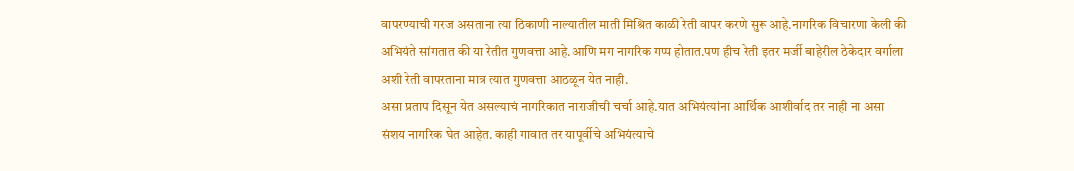वापरण्याची गरज असताना त्या ठिकाणी नाल्यातील माती मिश्रित काळी रेती वापर करणे सुरू आहे.नागरिक विचारणा केली की अभियंते सांगतात की या रेतीत गुणवत्ता आहे.आणि मग नागरिक गप्प होतात.पण हीच रेती इतर मर्जी बाहेरील ठेकेदार वर्गाला अशी रेती वापरताना मात्र त्यात गुणवत्ता आठळून येत नाही.
असा प्रताप दिसून येत असल्याचं नागरिकात नाराजीची चर्चा आहे.यात अभियंत्यांना आर्थिक आशीर्वाद तर नाही ना असा संशय नागरिक घेत आहेत. काही गावात तर यापूर्वीचे अभियंत्याचे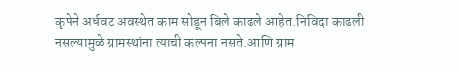कृपेने अर्धवट अवस्थेत काम सोडून बिले काढले आहेत.निविदा काढली नसल्यामुळे ग्रामस्थांना त्याची कल्पना नसते.आणि ग्राम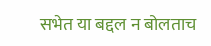सभेत या बद्दल न बोलताच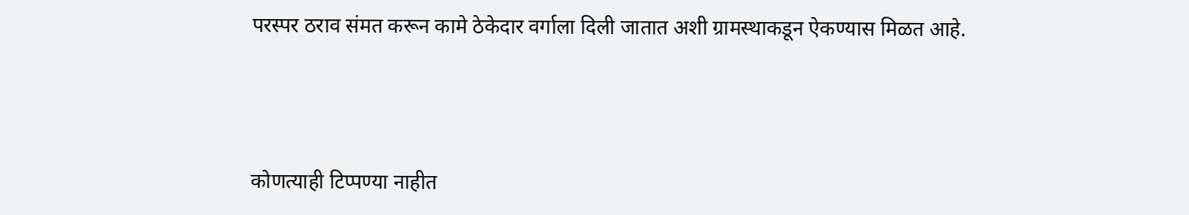परस्पर ठराव संमत करून कामे ठेकेदार वर्गाला दिली जातात अशी ग्रामस्थाकडून ऐकण्यास मिळत आहे.



कोणत्याही टिप्पण्या नाहीत